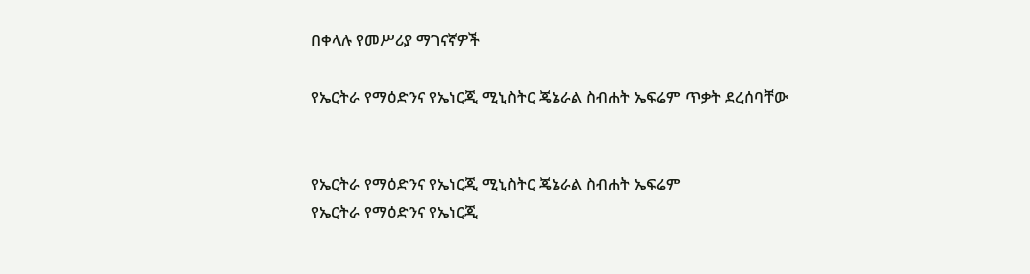በቀላሉ የመሥሪያ ማገናኛዎች

የኤርትራ የማዕድንና የኤነርጂ ሚኒስትር ጄኔራል ስብሐት ኤፍሬም ጥቃት ደረሰባቸው


የኤርትራ የማዕድንና የኤነርጂ ሚኒስትር ጄኔራል ስብሐት ኤፍሬም
የኤርትራ የማዕድንና የኤነርጂ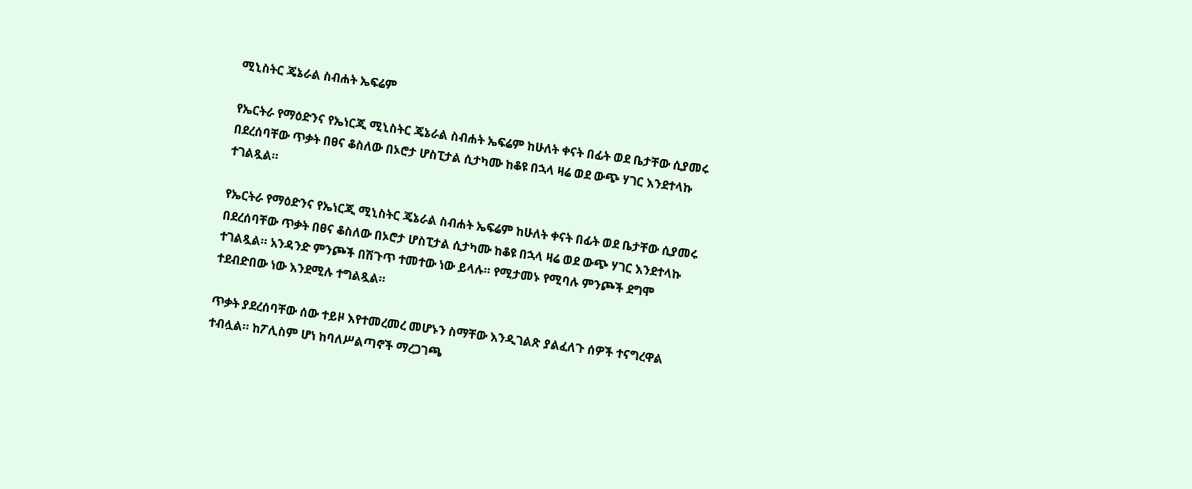ሚኒስትር ጄኔራል ስብሐት ኤፍሬም

የኤርትራ የማዕድንና የኤነርጂ ሚኒስትር ጄኔራል ስብሐት ኤፍሬም ከሁለት ቀናት በፊት ወደ ቤታቸው ሲያመሩ በደረሰባቸው ጥቃት በፀና ቆስለው በኦሮታ ሆስፒታል ሲታካሙ ከቆዩ በኋላ ዛሬ ወደ ውጭ ሃገር እንደተላኩ ተገልጿል።

የኤርትራ የማዕድንና የኤነርጂ ሚኒስትር ጄኔራል ስብሐት ኤፍሬም ከሁለት ቀናት በፊት ወደ ቤታቸው ሲያመሩ በደረሰባቸው ጥቃት በፀና ቆስለው በኦሮታ ሆስፒታል ሲታካሙ ከቆዩ በኋላ ዛሬ ወደ ውጭ ሃገር እንደተላኩ ተገልጿል። አንዳንድ ምንጮች በሽጉጥ ተመተው ነው ይላሉ። የሚታመኑ የሚባሉ ምንጮች ደግሞ ተደብድበው ነው እንደሚሉ ተግልጿል።

ጥቃት ያደረሰባቸው ሰው ተይዞ እየተመረመረ መሆኑን ስማቸው እንዲገልጽ ያልፈለጉ ሰዎች ተናግረዋል ተብሏል። ከፖሊስም ሆነ ከባለሥልጣኖች ማረጋገጫ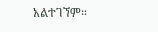አልተገኘም።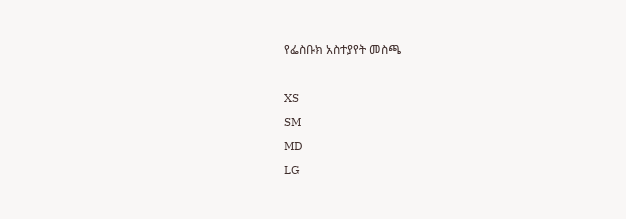የፌስቡክ አስተያየት መስጫ

XS
SM
MD
LG